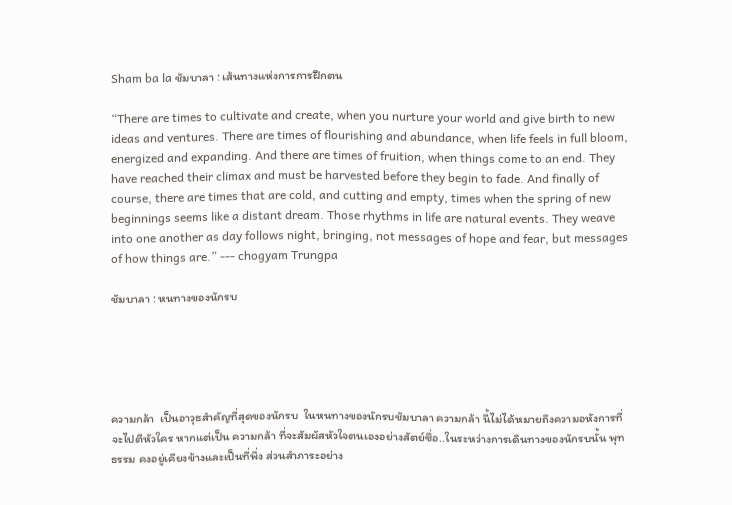Sham ba la ชัมบาลา : เส้นทางแห่งการการฝึกตน

“There are times to cultivate and create, when you nurture your world and give birth to new ideas and ventures. There are times of flourishing and abundance, when life feels in full bloom, energized and expanding. And there are times of fruition, when things come to an end. They have reached their climax and must be harvested before they begin to fade. And finally of course, there are times that are cold, and cutting and empty, times when the spring of new beginnings seems like a distant dream. Those rhythms in life are natural events. They weave into one another as day follows night, bringing, not messages of hope and fear, but messages of how things are.” --- chogyam Trungpa

ชัมบาลา : หนทางของนักรบ





ความกล้า  เป็นอาวุธสำคัญที่สุดของนักรบ  ในหนทางของนักรบชัมบาลา ความกล้า นี้ไม่ได้หมายถึงความอหังการที่จะไปตีหัวใคร หากแต่เป็น ความกล้า ที่จะสัมผัสหัวใจตนเองอย่างสัตย์ซื่อ..ในระหว่างการเดินทางของนักรบนั้น พุทธรรม คงอยู่เคียงข้างและเป็นที่พึ่ง ส่วนสำภาระอย่าง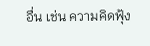อื่น เช่น ความคิดฟุ้ง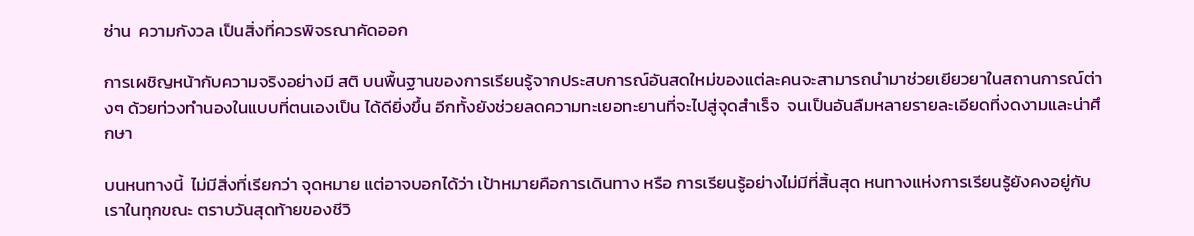ซ่าน  ความกังวล เป็นสิ่งที่ควรพิจรณาคัดออก

การเผชิญหน้ากับความจริงอย่างมี สติ บนพื้นฐานของการเรียนรู้จากประสบการณ์อันสดใหม่ของแต่ละคนจะสามารถนำมาช่วยเยียวยาในสถานการณ์ต่างๆ ด้วยท่วงทำนองในแบบที่ตนเองเป็น ได้ดียิ่งขึ้น อีกทั้งยังช่วยลดความทะเยอทะยานที่จะไปสู่จุดสำเร็จ  จนเป็นอันลืมหลายรายละเอียดที่งดงามและน่าศึกษา

บนหนทางนี้  ไม่มีสิ่งที่เรียกว่า จุดหมาย แต่อาจบอกได้ว่า เป้าหมายคือการเดินทาง หรือ การเรียนรู้อย่างไม่มีที่สิ้นสุด หนทางแห่งการเรียนรู้ยังคงอยู่กับเราในทุกขณะ ตราบวันสุดท้ายของชีวิ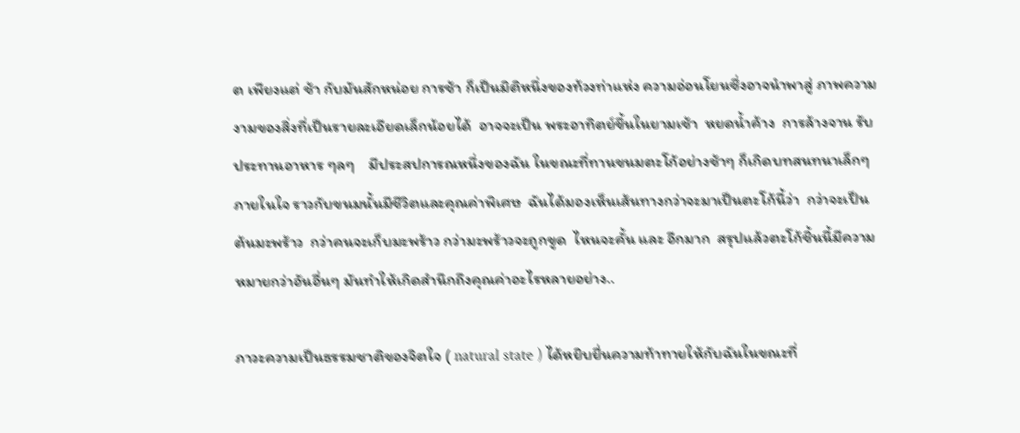ต เพียงแต่ ช้า กับมันสักหน่อย การช้า ก็เป็นมิติหนึ่งของท้วงท่าแห่ง ความอ่อนโยนซึ่งอาจนำพาสู่ ภาพความงามของสิ่งที่เป็นรายละเอียดเล็กน้อยได้  อาจจะเป็น พระอาทิตย์ขึ้นในยามเช้า  หยดน้ำค้าง  การล้างจาน รับประทานอาหาร ๆลๆ    มีประสปการณหนึ่งของฉัน ในขณะที่ทานขนมตะโก้อย่างช้าๆ ก็เกิดบทสนทนาเล็กๆภายในใจ ราวกับขนมนั้นมีชีวิตและคุณค่าพิเศษ  ฉันได้มองเห็นเส้นทางกว่าจะมาเป็นตะโก้นี้ว่า  กว่าจะเป็นต้นมะพร้าว  กว่าคนจะเก็บมะพร้าว กว่ามะพร้าวจะถูกขูด  ไหนจะคั้น และ อีกมาก  สรุปแล้วตะโก้ชิ้นนี้มีความหมายกว่าอันอื่นๆ มันทำให้เกิดสำนึกถึงคุณค่าอะไรหลายอย่าง..

ภาวะความเป็นธรรมชาติของจิตใจ ( natural state ) ได้หยิบยื่นความท้าทายให้กับฉันในขณะที่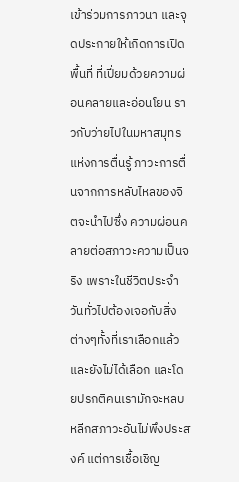เข้าร่วมการภาวนา และจุดประกายให้เกิดการเปิดพื้นที่ ที่เปี่ยมด้วยความผ่อนคลายและอ่อนโยน ราวกับว่ายไปในมหาสมุทรแห่งการตื่นรู้ ภาวะการตื่นจากการหลับไหลของจิตจะนำไปซึ่ง ความผ่อนคลายต่อสภาวะความเป็นจริง เพราะในชีวิตประจำวันทั่วไปต้องเจอกับสิ่งต่างๆทั้งที่เราเลือกแล้วและยังไม่ได้เลือก และโดยปรกติคนเรามักจะหลบหลีกสภาวะอันไม่พึงประสงค์ แต่การเชื้อเชิญ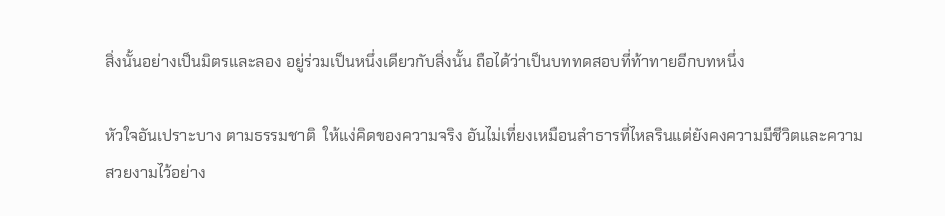สิ่งนั้นอย่างเป็นมิตรและลอง อยู่ร่วมเป็นหนึ่งเดียวกับสิ่งนั้น ถือได้ว่าเป็นบททดสอบที่ท้าทายอีกบทหนึ่ง

หัวใจอันเปราะบาง ตามธรรมชาติ  ให้แง่คิดของความจริง อันไม่เที่ยงเหมือนลำธารที่ไหลรินแต่ยังคงความมีชีวิตและความสวยงามไว้อย่าง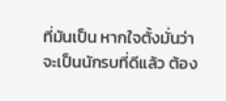ที่มันเป็น หากใจตั้งมั่นว่าจะเป็นนักรบที่ดีแล้ว ต้อง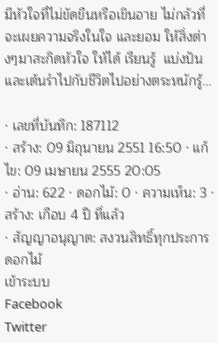มีหัวใจที่ไม่ขัดขืนหรือเขินอาย ไม่กลัวที่จะเผยความจริงในใจ และยอม ให้สิ่งต่างๆมาสะกิดหัวใจ ให้ได้ เรียนรู้  แบ่งปัน  และเต้นรำไปกับชีวิตไปอย่างตระหนักรู้...

· เลขที่บันทึก: 187112
· สร้าง: 09 มิถุนายน 2551 16:50 · แก้ไข: 09 เมษายน 2555 20:05
· อ่าน: 622 · ดอกไม้: 0 · ความเห็น: 3 · สร้าง: เกือบ 4 ปี ที่แล้ว
· สัญญาอนุญาต: สงวนสิทธิ์ทุกประการ
ดอกไม้
เข้าระบบ
Facebook
Twitter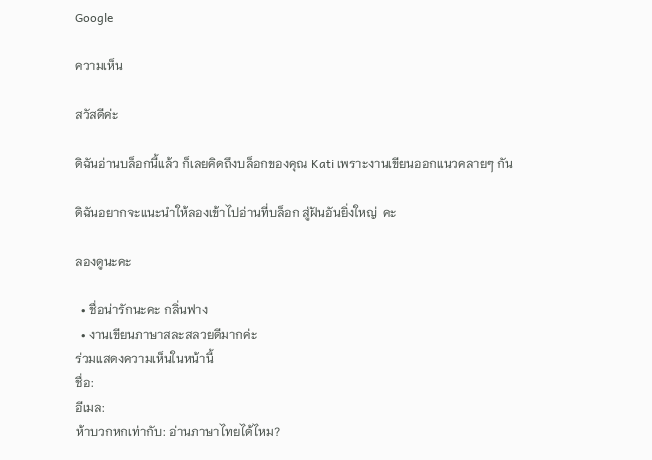Google

ความเห็น

สวัสดีค่ะ

ดิฉันอ่านบล็อกนี้แล้ว ก็เลยคิดถึงบล็อกของคุณ Kati เพราะงานเขียนออกแนวคลายๆ กัน

ดิฉันอยากจะแนะนำให้ลองเข้าไปอ่านที่บล็อก สู่ฝันอันยิ่งใหญ่  คะ

ลองดูนะคะ

  • ชื่อน่ารักนะคะ กลิ่นฟาง
  • งานเขียนภาษาสละสลวยดีมากค่ะ
ร่วมแสดงความเห็นในหน้านี้
ชื่อ:
อีเมล:
ห้าบวกหกเท่ากับ: อ่านภาษาไทยได้ไหม?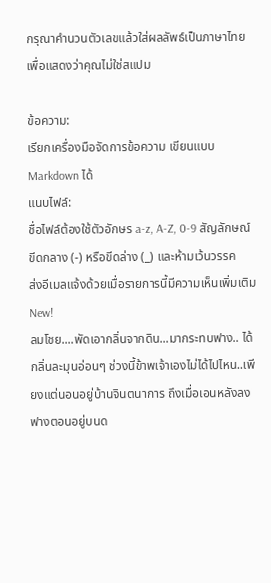กรุณาคำนวนตัวเลขแล้วใส่ผลลัพธ์เป็นภาษาไทยเพื่อแสดงว่าคุณไม่ใช่สแปม

ข้อความ:
เรียกเครื่องมือจัดการข้อความ เขียนแบบ Markdown ได้
แนบไฟล์:
ชื่อไฟล์ต้องใช้ตัวอักษร a-z, A-Z, 0-9 สัญลักษณ์ขีดกลาง (-) หรือขีดล่าง (_) และห้ามเว้นวรรค
ส่งอีเมลแจ้งด้วยเมื่อรายการนี้มีความเห็นเพิ่มเติม New!
ลมโชย....พัดเอากลิ่นจากดิน...มากระทบฟาง.. ได้กลิ่นละมุนอ่อนๆ ช่วงนี้ข้าพเจ้าเองไม่ได้ไปไหน..เพียงแต่นอนอยู่บ้านจินตนาการ ถึงเมื่อเอนหลังลงฟางตอนอยู่บนด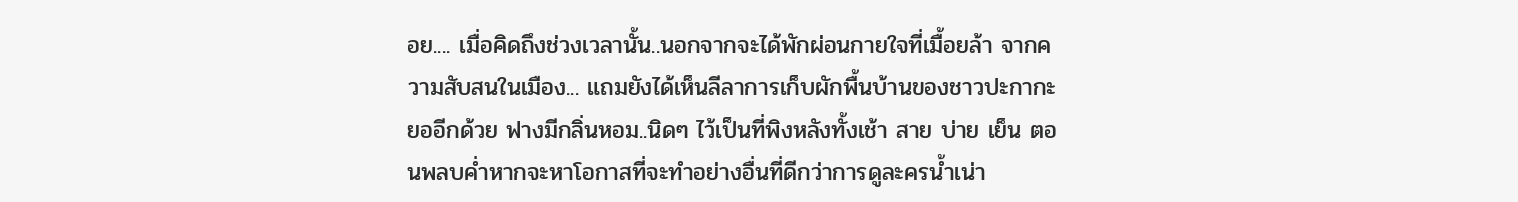อย.... เมื่อคิดถึงช่วงเวลานั้น..นอกจากจะได้พักผ่อนกายใจที่เมื้อยล้า จากความสับสนในเมือง... แถมยังได้เห็นลีลาการเก็บผักพื้นบ้านของชาวปะกากะยออีกด้วย ฟางมีกลิ่นหอม..นิดๆ ไว้เป็นที่พิงหลังทั้งเช้า สาย บ่าย เย็น ตอนพลบค่ำหากจะหาโอกาสที่จะทำอย่างอื่นที่ดีกว่าการดูละครน้ำเน่า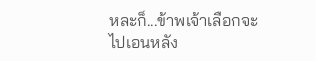หละก็...ข้าพเจ้าเลือกจะไปเอนหลัง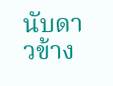นับดาวข้าง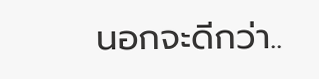นอกจะดีกว่า..